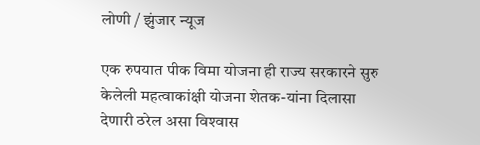लोणी / झुंजार न्यूज

एक रुपयात पीक विमा योजना ही राज्‍य सरकारने सुरु केलेली महत्‍वाकांक्षी योजना शेतक-यांना दिलासा देणारी ठरेल असा विश्‍वास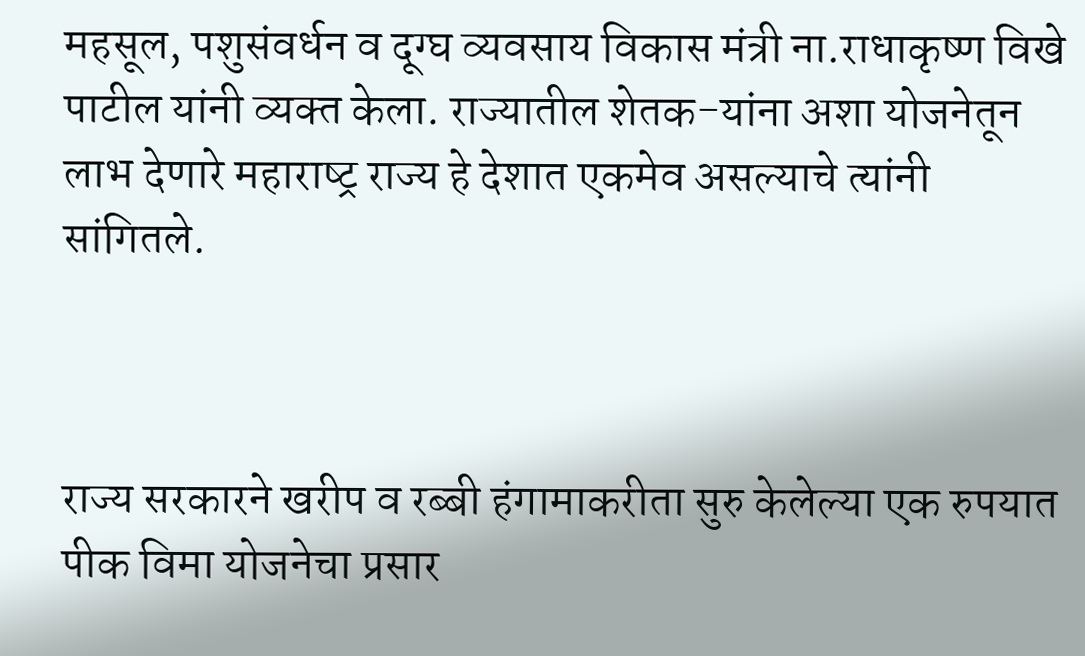महसूल, पशुसंवर्धन व दूग्‍घ व्‍यवसाय विकास मंत्री ना.राधाकृष्‍ण विखे पाटील यांनी व्‍यक्‍त केला. राज्‍यातील शेतक-यांना अशा योजनेतून लाभ देणारे महाराष्‍ट्र राज्‍य हे देशात एकमेव असल्‍याचे त्‍यांनी सांगितले.



राज्‍य सरकारने खरीप व रब्‍बी हंगामाकरीता सुरु केलेल्‍या एक रुपयात पीक विमा योजनेचा प्रसार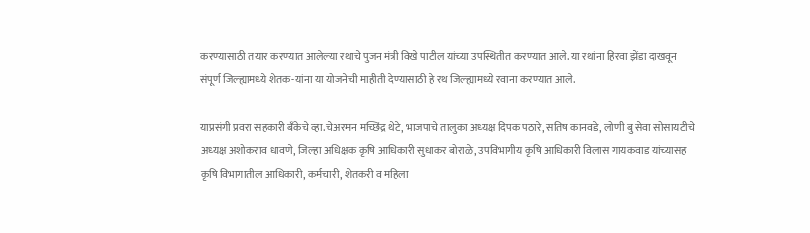करण्‍यासाठी तयार करण्‍यात आलेल्‍या रथाचे पुजन मंत्री विखे पाटील यांच्‍या उपस्थितीत करण्‍यात आले. या रथांना हिरवा झेंडा दाखवून संपूर्ण जिल्‍ह्यामध्‍ये शेतक-यांना या योजनेची माहीती देण्‍यासाठी हे रथ जिल्‍ह्यामध्‍ये रवाना करण्‍यात आले.

याप्रसंगी प्रवरा सहकारी बॅंकेचे व्‍हा.चेअरमन मच्छिंद्र थेटे, भाजपाचे तालुका अध्‍यक्ष दिपक पठारे, सतिष कानवडे, लोणी बु सेवा सोसायटीचे अध्‍यक्ष अशोकराव धावणे, जिल्‍हा अधि‍क्षक कृषि आधिकारी सुधाकर बोराळे, उपविभागीय कृषि आधिकारी विलास गायकवाड यांच्‍यासह कृषि विभागातील आधिकारी, कर्मचारी, शेतकरी व महिला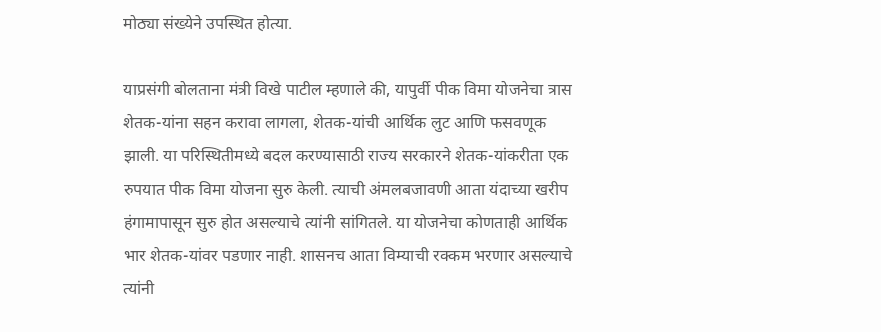मोठ्या संख्‍येने उपस्थित होत्‍या.

याप्रसंगी बोलताना मंत्री विखे पाटील म्‍हणाले की, यापुर्वी पीक विमा योजनेचा त्रास शेतक-यांना सहन करावा लागला, शेतक-यांची आर्थिक लुट आणि फसवणूक झाली. या परिस्थितीमध्‍ये बदल करण्‍यासाठी राज्‍य सरकारने शेतक-यांकरीता एक रुपयात पीक विमा योजना सुरु केली. त्‍याची अंमलबजावणी आता यंदाच्‍या खरीप हंगामापासून सुरु होत असल्‍याचे त्‍यांनी सांगितले. या योजनेचा कोणताही आर्थिक भार शेतक-यांवर पडणार नाही. शासनच आता विम्‍याची रक्‍कम भरणार असल्‍याचे त्‍यांनी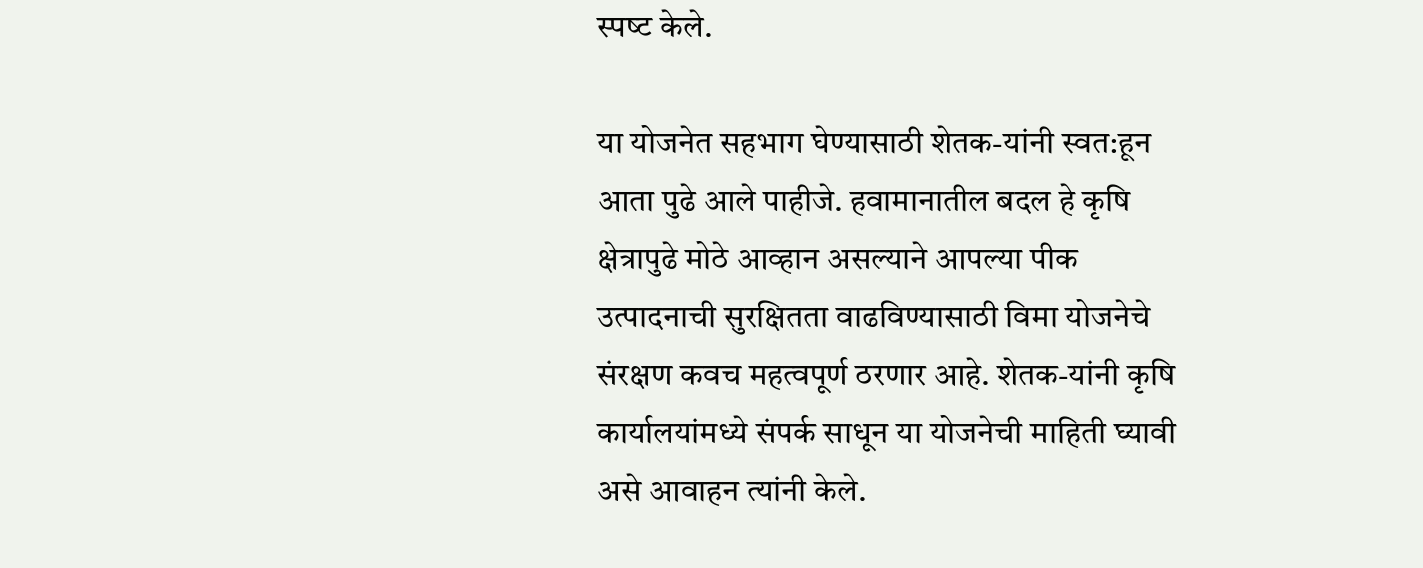स्‍पष्‍ट केले.

या योजनेत सहभाग घेण्‍यासाठी शेतक-यांनी स्‍वत:हून आता पुढे आले पाहीजे. हवामानातील बदल हे कृषि क्षेत्रापुढे मोठे आव्‍हान असल्‍याने आपल्‍या पीक उत्‍पादनाची सुरक्षितता वाढविण्‍यासाठी विमा योजनेचे संरक्षण कवच महत्‍वपूर्ण ठरणार आहे. शेतक-यांनी कृषि कार्यालयांमध्‍ये संपर्क साधून या योजनेची माहिती घ्‍यावी असे आवाहन त्‍यांनी केले.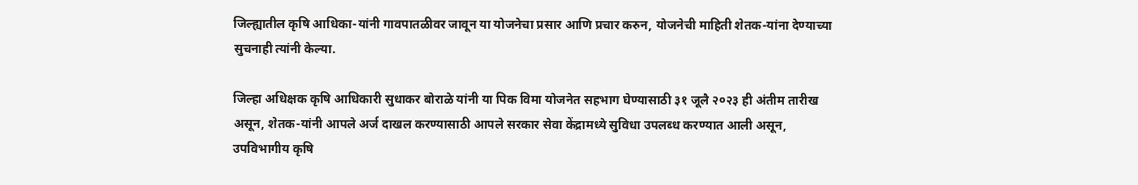जिल्‍ह्यातील कृषि आधिका-यांनी गावपातळीवर जावून या योजनेचा प्रसार आणि प्रचार करुन, योजनेची माहिती शेतक-यांना देण्‍याच्‍या सुचनाही त्‍यांनी केल्‍या.

जिल्‍हा अधिक्षक कृषि आधिकारी सुधाकर बोराळे यांनी या पिक विमा योजनेत सहभाग घेण्‍यासाठी ३१ जूलै २०२३ ही अंतीम तारीख असून, शेतक-यांनी आपले अर्ज दाखल करण्‍यासाठी आपले सरकार सेवा केंद्रामध्‍ये सुविधा उपलब्‍ध करण्‍यात आली असून, उपविभागीय कृषि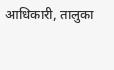आधिकारी, तालुका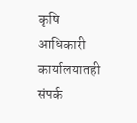कृषि आधिकारी कार्यालयातही संपर्क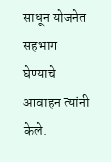साधून योजनेत सहभाग घेण्‍याचे आवाहन त्‍यांनी केले.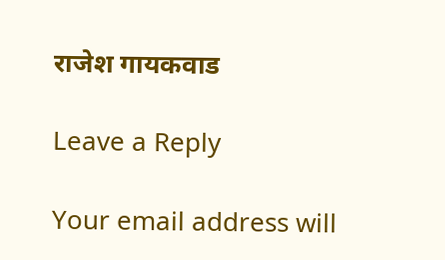राजेश गायकवाड

Leave a Reply

Your email address will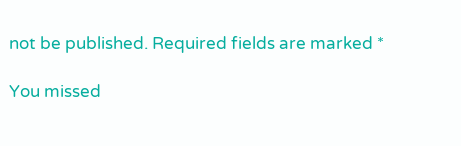not be published. Required fields are marked *

You missed